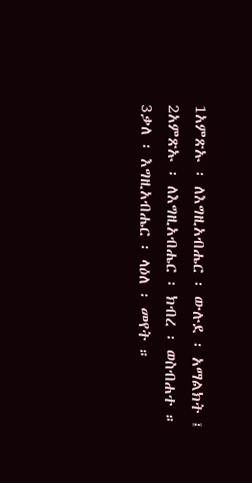1አምጽኡ ፡ ለእግዚአብሔር ፡ ውሉደ ፡ አማልክት ፤
2አምጽኡ ፡ ለእግዚአብሔር ፡ ክብረ ፡ ወስብሐተ ።
3ቃለ ፡ እግዚአብሔር ፡ ላዕለ ፡ መየት ።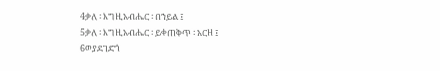4ቃለ ፡ እግዚአብሔር ፡ በኀይል ፤
5ቃለ ፡ እግዚአብሔር ፡ ይቀጠቅጥ ፡ አርዘ ፤
6ወያደገድጎ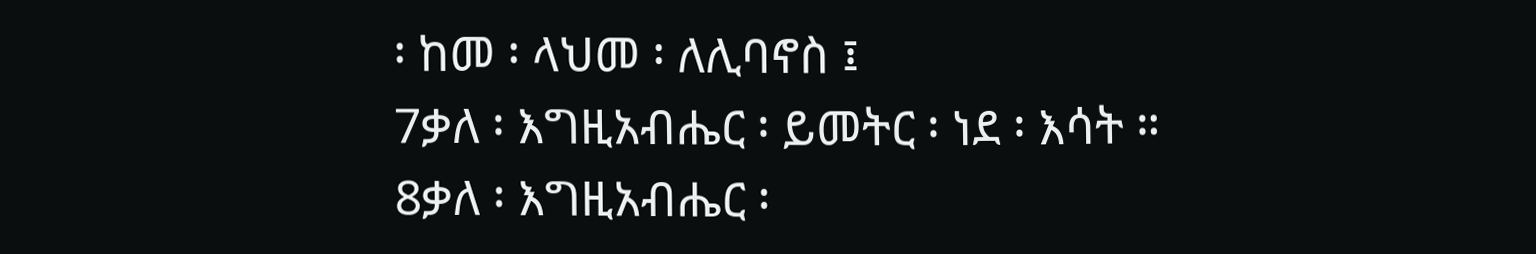፡ ከመ ፡ ላህመ ፡ ለሊባኖስ ፤
7ቃለ ፡ እግዚአብሔር ፡ ይመትር ፡ ነደ ፡ እሳት ።
8ቃለ ፡ እግዚአብሔር ፡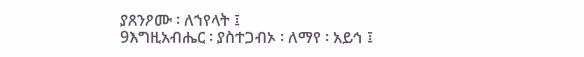ያጸንዖሙ ፡ ለኀየላት ፤
9እግዚአብሔር ፡ ያስተጋብኦ ፡ ለማየ ፡ አይኅ ፤